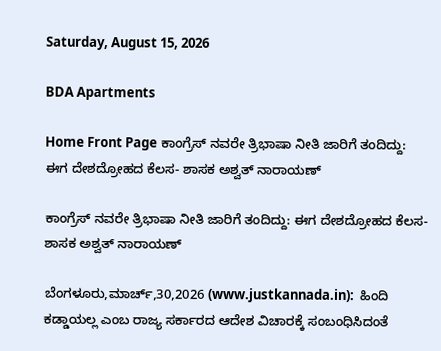Saturday, August 15, 2026

BDA Apartments

Home Front Page ಕಾಂಗ್ರೆಸ್ ನವರೇ ತ್ರಿಭಾಷಾ ನೀತಿ ಜಾರಿಗೆ ತಂದಿದ್ದು: ಈಗ ದೇಶದ್ರೋಹದ ಕೆಲಸ- ಶಾಸಕ ಅಶ್ವತ್ ನಾರಾಯಣ್

ಕಾಂಗ್ರೆಸ್ ನವರೇ ತ್ರಿಭಾಷಾ ನೀತಿ ಜಾರಿಗೆ ತಂದಿದ್ದು: ಈಗ ದೇಶದ್ರೋಹದ ಕೆಲಸ- ಶಾಸಕ ಅಶ್ವತ್ ನಾರಾಯಣ್

ಬೆಂಗಳೂರು,ಮಾರ್ಚ್,30,2026 (www.justkannada.in):  ಹಿಂದಿ ಕಡ್ಡಾಯಲ್ಲ ಎಂಬ ರಾಜ್ಯ ಸರ್ಕಾರದ ಆದೇಶ ವಿಚಾರಕ್ಕೆ ಸಂಬಂಧಿಸಿದಂತೆ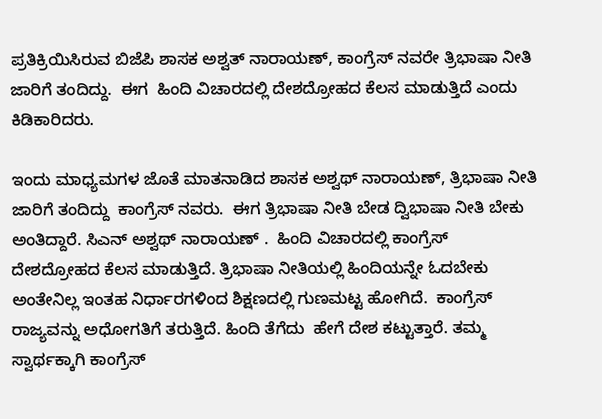ಪ್ರತಿಕ್ರಿಯಿಸಿರುವ ಬಿಜೆಪಿ ಶಾಸಕ ಅಶ್ವತ್ ನಾರಾಯಣ್, ಕಾಂಗ್ರೆಸ್ ನವರೇ ತ್ರಿಭಾಷಾ ನೀತಿ ಜಾರಿಗೆ ತಂದಿದ್ದು.  ಈಗ  ಹಿಂದಿ ವಿಚಾರದಲ್ಲಿ ದೇಶದ್ರೋಹದ ಕೆಲಸ ಮಾಡುತ್ತಿದೆ ಎಂದು ಕಿಡಿಕಾರಿದರು.

ಇಂದು ಮಾಧ್ಯಮಗಳ ಜೊತೆ ಮಾತನಾಡಿದ ಶಾಸಕ ಅಶ್ವಥ್ ನಾರಾಯಣ್, ತ್ರಿಭಾಷಾ ನೀತಿ ಜಾರಿಗೆ ತಂದಿದ್ದು  ಕಾಂಗ್ರೆಸ್ ನವರು.  ಈಗ ತ್ರಿಭಾಷಾ ನೀತಿ ಬೇಡ ದ್ವಿಭಾಷಾ ನೀತಿ ಬೇಕು ಅಂತಿದ್ದಾರೆ. ಸಿಎನ್ ಅಶ‍್ವಥ್ ನಾರಾಯಣ್ .  ಹಿಂದಿ ವಿಚಾರದಲ್ಲಿ ಕಾಂಗ್ರೆಸ್ ದೇಶದ್ರೋಹದ ಕೆಲಸ ಮಾಡುತ್ತಿದೆ. ತ್ರಿಭಾಷಾ ನೀತಿಯಲ್ಲಿ ಹಿಂದಿಯನ್ನೇ ಓದಬೇಕು ಅಂತೇನಿಲ್ಲ ಇಂತಹ ನಿರ್ಧಾರಗಳಿಂದ ಶಿಕ್ಷಣದಲ್ಲಿ ಗುಣಮಟ್ಟ ಹೋಗಿದೆ.  ಕಾಂಗ್ರೆಸ್ ರಾಜ್ಯವನ್ನು ಅಧೋಗತಿಗೆ ತರುತ್ತಿದೆ. ಹಿಂದಿ ತೆಗೆದು  ಹೇಗೆ ದೇಶ ಕಟ್ಟುತ್ತಾರೆ. ತಮ್ಮ ಸ್ವಾರ್ಥಕ್ಕಾಗಿ ಕಾಂಗ್ರೆಸ್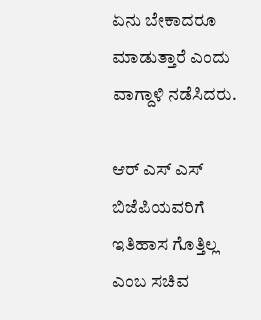ಏನು ಬೇಕಾದರೂ ಮಾಡುತ್ತಾರೆ ಎಂದು ವಾಗ್ದಾಳಿ ನಡೆಸಿದರು.

ಆರ್ ಎಸ್ ಎಸ್ ಬಿಜೆಪಿಯವರಿಗೆ ಇತಿಹಾಸ ಗೊತ್ತಿಲ್ಲ ಎಂಬ ಸಚಿವ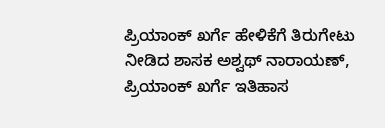ಪ್ರಿಯಾಂಕ್ ಖರ್ಗೆ ಹೇಳಿಕೆಗೆ ತಿರುಗೇಟು ನೀಡಿದ ಶಾಸಕ ಅಶ್ವಥ್ ನಾರಾಯಣ್,  ಪ್ರಿಯಾಂಕ್ ಖರ್ಗೆ ಇತಿಹಾಸ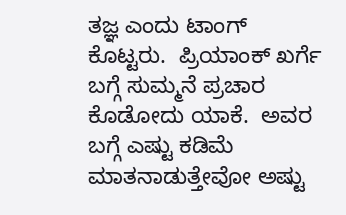ತಜ್ಞ ಎಂದು ಟಾಂಗ್ ಕೊಟ್ಟರು.  ಪ್ರಿಯಾಂಕ್ ಖರ್ಗೆ ಬಗ್ಗೆ ಸುಮ್ಮನೆ ಪ್ರಚಾರ ಕೊಡೋದು ಯಾಕೆ.  ಅವರ ಬಗ್ಗೆ ಎಷ್ಟು ಕಡಿಮೆ ಮಾತನಾಡುತ್ತೇವೋ ಅಷ್ಟು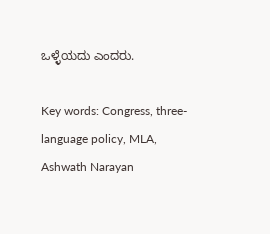ಒಳ್ಳೆಯದು ಎಂದರು.

Key words: Congress, three-language policy, MLA, Ashwath Narayan